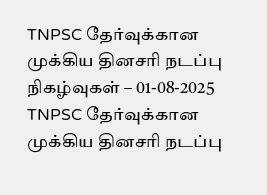TNPSC தேர்வுக்கான முக்கிய தினசரி நடப்பு நிகழ்வுகள் – 01-08-2025
TNPSC தேர்வுக்கான முக்கிய தினசரி நடப்பு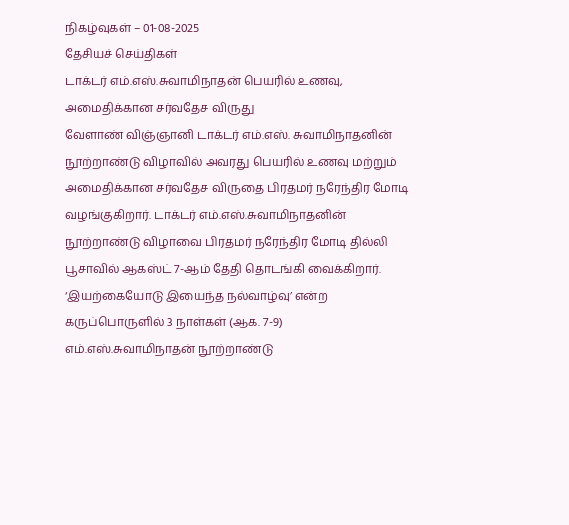நிகழ்வுகள் – 01-08-2025
தேசியச் செய்திகள்
டாக்டர் எம்.எஸ்.சுவாமிநாதன் பெயரில் உணவு, அமைதிக்கான சர்வதேச விருது
வேளாண் விஞ்ஞானி டாக்டர் எம்.எஸ். சுவாமிநாதனின் நூற்றாண்டு விழாவில் அவரது பெயரில் உணவு மற்றும் அமைதிக்கான சர்வதேச விருதை பிரதமர் நரேந்திர மோடி வழங்குகிறார். டாக்டர் எம்.எஸ்.சுவாமிநாதனின் நூற்றாண்டு விழாவை பிரதமர் நரேந்திர மோடி தில்லி பூசாவில் ஆகஸ்ட் 7-ஆம் தேதி தொடங்கி வைக்கிறார். ‘இயற்கையோடு இயைந்த நல்வாழ்வு’ என்ற கருப்பொருளில் 3 நாள்கள் (ஆக. 7-9) எம்.எஸ்.சுவாமிநாதன் நூற்றாண்டு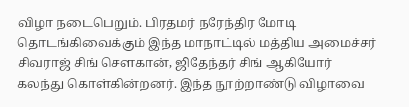விழா நடைபெறும். பிரதமர் நரேந்திர மோடி தொடங்கிவைக்கும் இந்த மாநாட்டில் மத்திய அமைச்சர் சிவராஜ் சிங் சௌகான், ஜிதேந்தர் சிங் ஆகியோர் கலந்து கொள்கின்றனர். இந்த நூற்றாண்டு விழாவை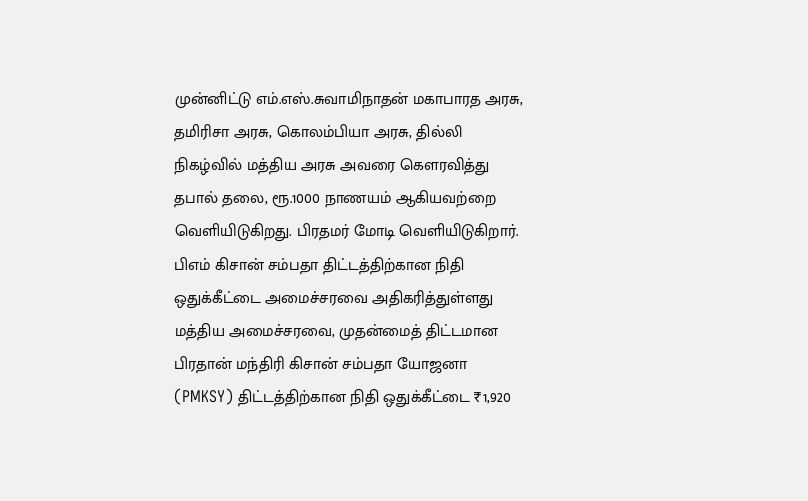முன்னிட்டு எம்.எஸ்.சுவாமிநாதன் மகாபாரத அரசு, தமிரிசா அரசு, கொலம்பியா அரசு, தில்லி நிகழ்வில் மத்திய அரசு அவரை கௌரவித்து தபால் தலை, ரூ.1000 நாணயம் ஆகியவற்றை வெளியிடுகிறது. பிரதமர் மோடி வெளியிடுகிறார்.
பிஎம் கிசான் சம்பதா திட்டத்திற்கான நிதி ஒதுக்கீட்டை அமைச்சரவை அதிகரித்துள்ளது
மத்திய அமைச்சரவை, முதன்மைத் திட்டமான பிரதான் மந்திரி கிசான் சம்பதா யோஜனா (PMKSY) திட்டத்திற்கான நிதி ஒதுக்கீட்டை ₹1,920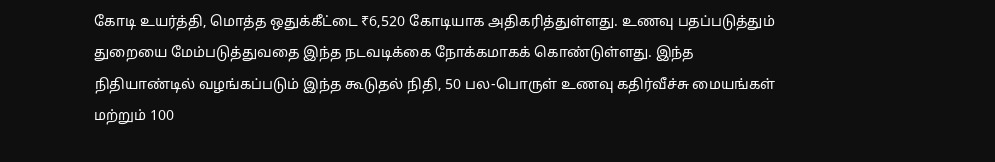கோடி உயர்த்தி, மொத்த ஒதுக்கீட்டை ₹6,520 கோடியாக அதிகரித்துள்ளது. உணவு பதப்படுத்தும் துறையை மேம்படுத்துவதை இந்த நடவடிக்கை நோக்கமாகக் கொண்டுள்ளது. இந்த நிதியாண்டில் வழங்கப்படும் இந்த கூடுதல் நிதி, 50 பல-பொருள் உணவு கதிர்வீச்சு மையங்கள் மற்றும் 100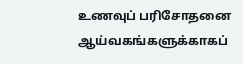உணவுப் பரிசோதனை ஆய்வகங்களுக்காகப்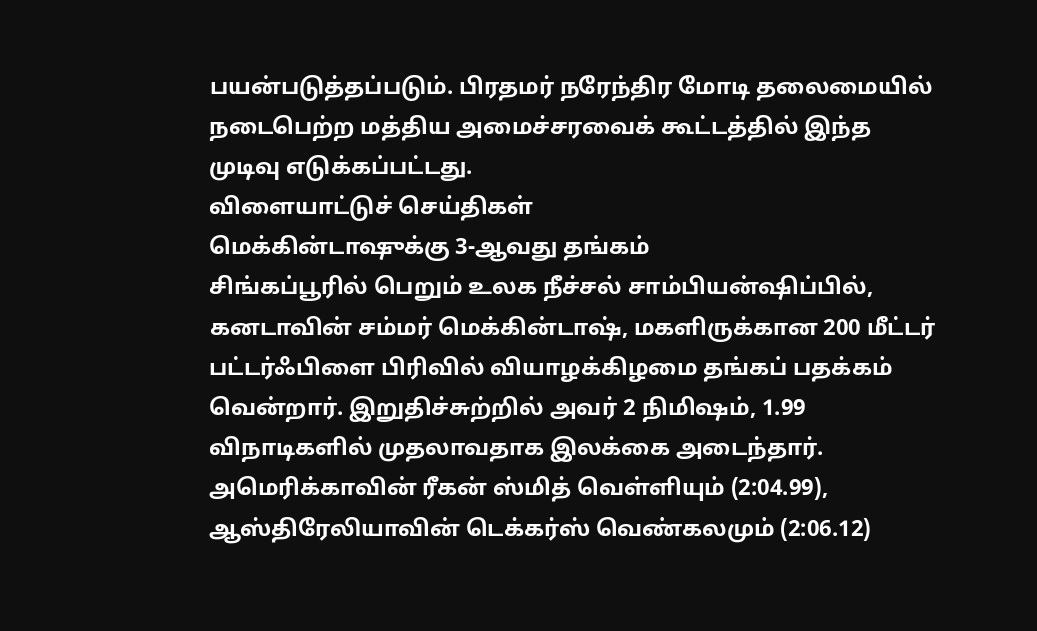பயன்படுத்தப்படும். பிரதமர் நரேந்திர மோடி தலைமையில் நடைபெற்ற மத்திய அமைச்சரவைக் கூட்டத்தில் இந்த முடிவு எடுக்கப்பட்டது.
விளையாட்டுச் செய்திகள்
மெக்கின்டாஷுக்கு 3-ஆவது தங்கம்
சிங்கப்பூரில் பெறும் உலக நீச்சல் சாம்பியன்ஷிப்பில், கனடாவின் சம்மர் மெக்கின்டாஷ், மகளிருக்கான 200 மீட்டர் பட்டர்ஃபிளை பிரிவில் வியாழக்கிழமை தங்கப் பதக்கம் வென்றார். இறுதிச்சுற்றில் அவர் 2 நிமிஷம், 1.99 விநாடிகளில் முதலாவதாக இலக்கை அடைந்தார். அமெரிக்காவின் ரீகன் ஸ்மித் வெள்ளியும் (2:04.99), ஆஸ்திரேலியாவின் டெக்கர்ஸ் வெண்கலமும் (2:06.12)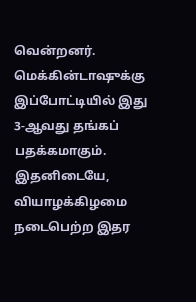வென்றனர். மெக்கின்டாஷுக்கு இப்போட்டியில் இது 3-ஆவது தங்கப் பதக்கமாகும். இதனிடையே, வியாழக்கிழமை நடைபெற்ற இதர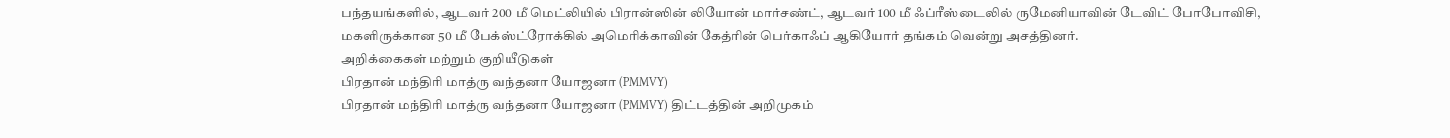பந்தயங்களில், ஆடவர் 200 மீ மெட்லியில் பிரான்ஸின் லியோன் மார்சண்ட், ஆடவர் 100 மீ ஃப்ரீஸ்டைலில் ருமேனியாவின் டேவிட் போபோவிசி, மகளிருக்கான 50 மீ பேக்ஸ்ட்ரோக்கில் அமெரிக்காவின் கேத்ரின் பெர்காஃப் ஆகியோர் தங்கம் வென்று அசத்தினர்.
அறிக்கைகள் மற்றும் குறியீடுகள்
பிரதான் மந்திரி மாத்ரு வந்தனா யோஜனா (PMMVY)
பிரதான் மந்திரி மாத்ரு வந்தனா யோஜனா (PMMVY) திட்டத்தின் அறிமுகம்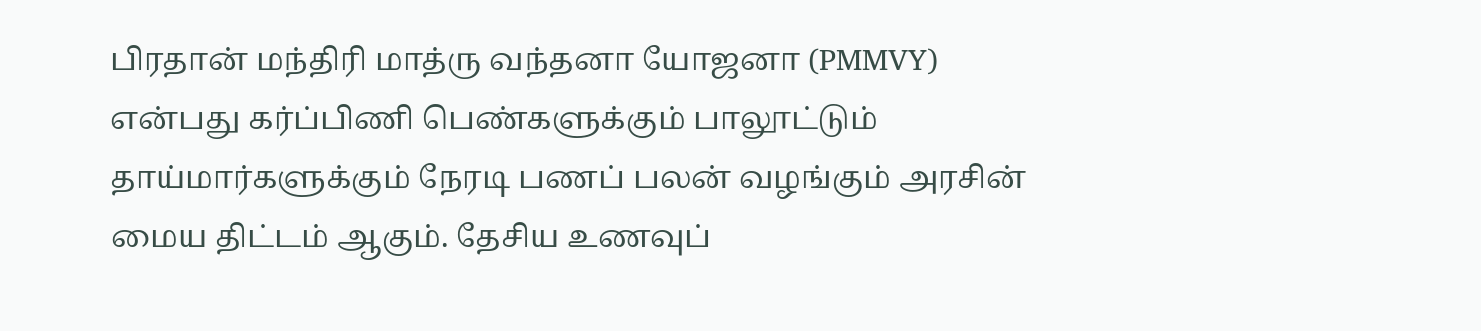பிரதான் மந்திரி மாத்ரு வந்தனா யோஜனா (PMMVY) என்பது கர்ப்பிணி பெண்களுக்கும் பாலூட்டும் தாய்மார்களுக்கும் நேரடி பணப் பலன் வழங்கும் அரசின் மைய திட்டம் ஆகும். தேசிய உணவுப்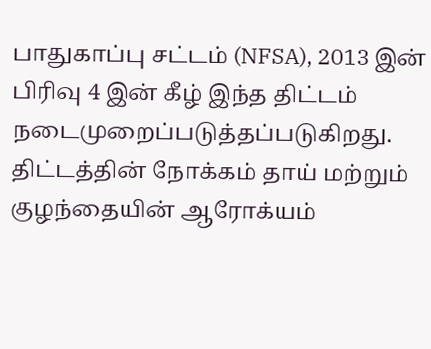பாதுகாப்பு சட்டம் (NFSA), 2013 இன் பிரிவு 4 இன் கீழ் இந்த திட்டம் நடைமுறைப்படுத்தப்படுகிறது. திட்டத்தின் நோக்கம் தாய் மற்றும் குழந்தையின் ஆரோக்யம்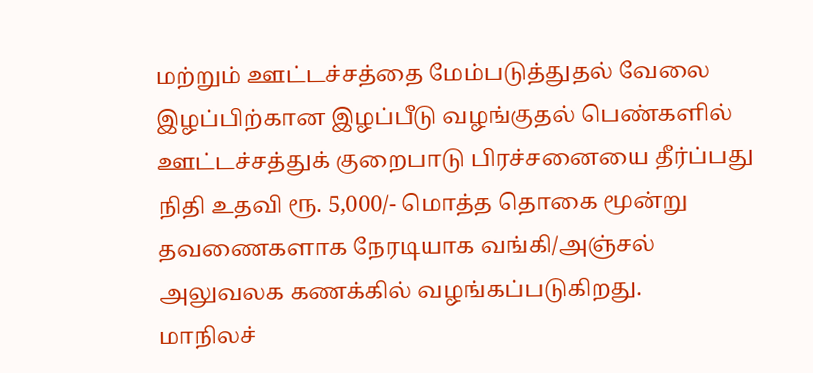மற்றும் ஊட்டச்சத்தை மேம்படுத்துதல் வேலை இழப்பிற்கான இழப்பீடு வழங்குதல் பெண்களில் ஊட்டச்சத்துக் குறைபாடு பிரச்சனையை தீர்ப்பது நிதி உதவி ரூ. 5,000/- மொத்த தொகை மூன்று தவணைகளாக நேரடியாக வங்கி/அஞ்சல் அலுவலக கணக்கில் வழங்கப்படுகிறது.
மாநிலச்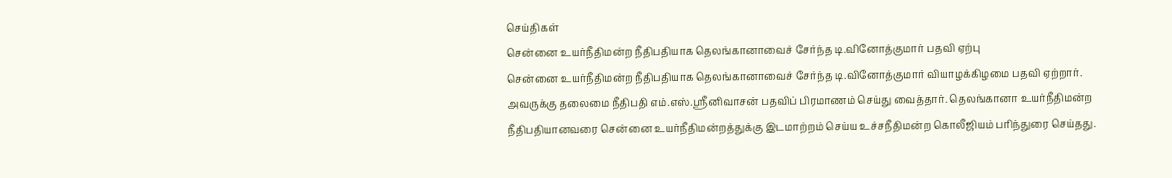செய்திகள்
சென்னை உயர்நீதிமன்ற நீதிபதியாக தெலங்கானாவைச் சேர்ந்த டி.வினோத்குமார் பதவி ஏற்பு
சென்னை உயர்நீதிமன்ற நீதிபதியாக தெலங்கானாவைச் சேர்ந்த டி.வினோத்குமார் வியாழக்கிழமை பதவி ஏற்றார். அவருக்கு தலைமை நீதிபதி எம்.எஸ்.ஸ்ரீனிவாசன் பதவிப் பிரமாணம் செய்து வைத்தார். தெலங்கானா உயர்நீதிமன்ற நீதிபதியானவரை சென்னை உயர்நீதிமன்றத்துக்கு இடமாற்றம் செய்ய உச்சநீதிமன்ற கொலீஜியம் பரிந்துரை செய்தது.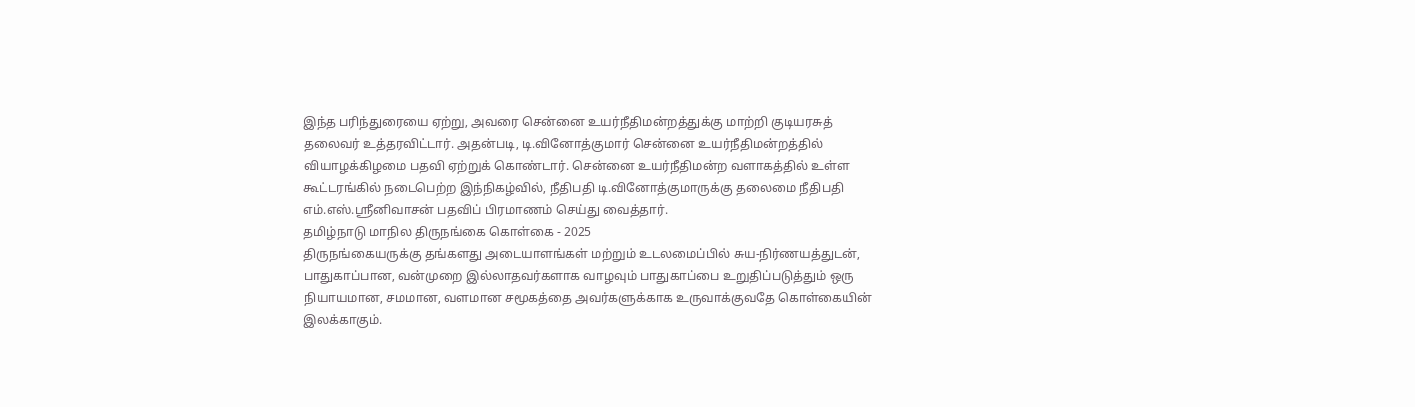இந்த பரிந்துரையை ஏற்று, அவரை சென்னை உயர்நீதிமன்றத்துக்கு மாற்றி குடியரசுத் தலைவர் உத்தரவிட்டார். அதன்படி, டி.வினோத்குமார் சென்னை உயர்நீதிமன்றத்தில் வியாழக்கிழமை பதவி ஏற்றுக் கொண்டார். சென்னை உயர்நீதிமன்ற வளாகத்தில் உள்ள கூட்டரங்கில் நடைபெற்ற இந்நிகழ்வில், நீதிபதி டி.வினோத்குமாருக்கு தலைமை நீதிபதி எம்.எஸ்.ஸ்ரீனிவாசன் பதவிப் பிரமாணம் செய்து வைத்தார்.
தமிழ்நாடு மாநில திருநங்கை கொள்கை - 2025
திருநங்கையருக்கு தங்களது அடையாளங்கள் மற்றும் உடலமைப்பில் சுய-நிர்ணயத்துடன், பாதுகாப்பான, வன்முறை இல்லாதவர்களாக வாழவும் பாதுகாப்பை உறுதிப்படுத்தும் ஒரு நியாயமான, சமமான, வளமான சமூகத்தை அவர்களுக்காக உருவாக்குவதே கொள்கையின் இலக்காகும்.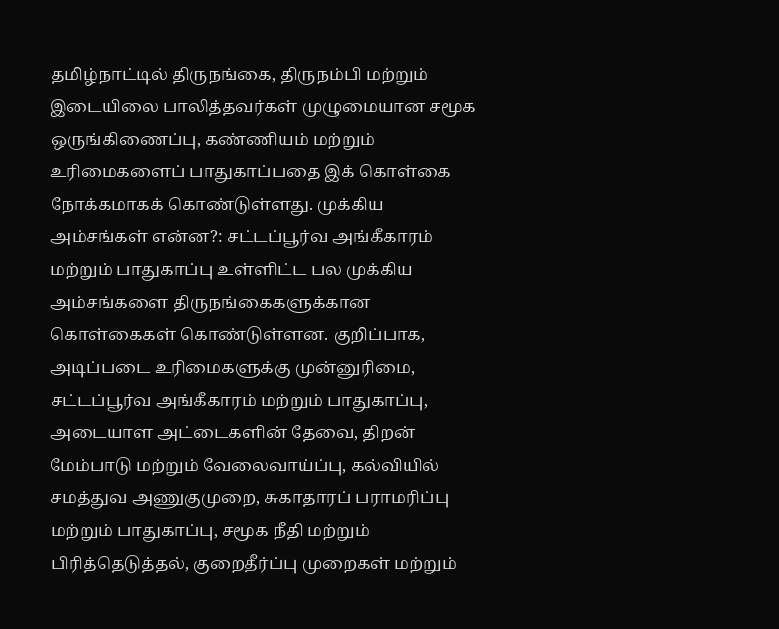தமிழ்நாட்டில் திருநங்கை, திருநம்பி மற்றும் இடையிலை பாலித்தவர்கள் முழுமையான சமூக ஒருங்கிணைப்பு, கண்ணியம் மற்றும் உரிமைகளைப் பாதுகாப்பதை இக் கொள்கை நோக்கமாகக் கொண்டுள்ளது. முக்கிய அம்சங்கள் என்ன?: சட்டப்பூர்வ அங்கீகாரம் மற்றும் பாதுகாப்பு உள்ளிட்ட பல முக்கிய அம்சங்களை திருநங்கைகளுக்கான கொள்கைகள் கொண்டுள்ளன. குறிப்பாக, அடிப்படை உரிமைகளுக்கு முன்னுரிமை, சட்டப்பூர்வ அங்கீகாரம் மற்றும் பாதுகாப்பு, அடையாள அட்டைகளின் தேவை, திறன் மேம்பாடு மற்றும் வேலைவாய்ப்பு, கல்வியில் சமத்துவ அணுகுமுறை, சுகாதாரப் பராமரிப்பு மற்றும் பாதுகாப்பு, சமூக நீதி மற்றும் பிரித்தெடுத்தல், குறைதீர்ப்பு முறைகள் மற்றும்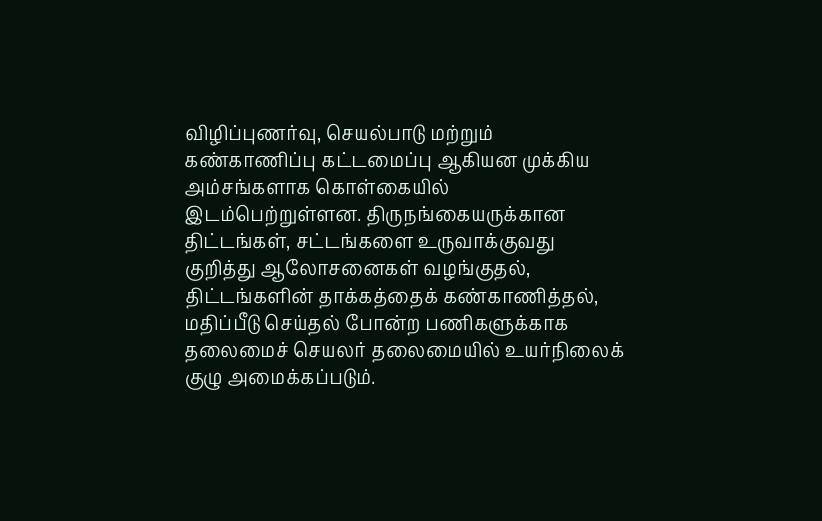விழிப்புணர்வு, செயல்பாடு மற்றும் கண்காணிப்பு கட்டமைப்பு ஆகியன முக்கிய அம்சங்களாக கொள்கையில் இடம்பெற்றுள்ளன. திருநங்கையருக்கான திட்டங்கள், சட்டங்களை உருவாக்குவது குறித்து ஆலோசனைகள் வழங்குதல், திட்டங்களின் தாக்கத்தைக் கண்காணித்தல், மதிப்பீடு செய்தல் போன்ற பணிகளுக்காக தலைமைச் செயலர் தலைமையில் உயர்நிலைக் குழு அமைக்கப்படும்.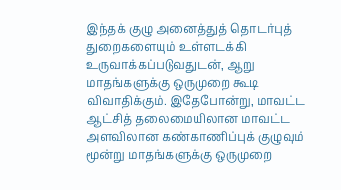இந்தக் குழு அனைத்துத் தொடர்புத் துறைகளையும் உள்ளடக்கி உருவாக்கப்படுவதுடன், ஆறு மாதங்களுக்கு ஒருமுறை கூடி விவாதிக்கும். இதேபோன்று, மாவட்ட ஆட்சித் தலைமையிலான மாவட்ட அளவிலான கண்காணிப்புக் குழுவும் மூன்று மாதங்களுக்கு ஒருமுறை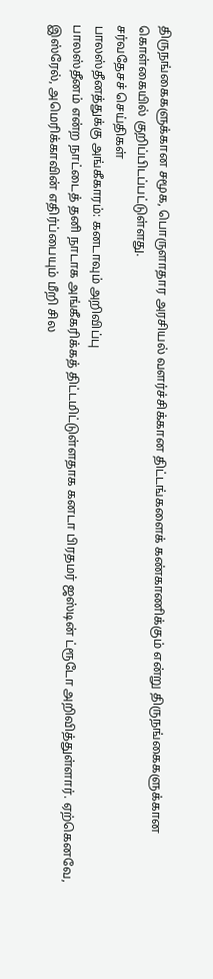திருநங்கைகளுக்கான சமூக, பொருளாதார அரசியல் வளர்ச்சிக்கான திட்டங்களைக் கண்காணிக்கும் என்று திருநங்கைகளுக்கான கொள்கையில் குறிப்பிடப்பட்டுள்ளது.
சர்வதேசச் செய்திகள்
பாலஸ்தீனத்துக்கு அங்கீகாரம்: கனடாவும் அறிவிப்பு
பாலஸ்தீனம் என்ற நாட்டைத் தனி நாடாக அங்கீகரிக்கத் திட்டமிட்டுள்ளதாக கனடா பிரதமர் ஜஸ்டின் ட்ரூடோ அறிவித்துள்ளார். ஏற்கெனவே, இஸ்ரேல், அமெரிக்காவின் எதிர்ப்பையும் மீறி சில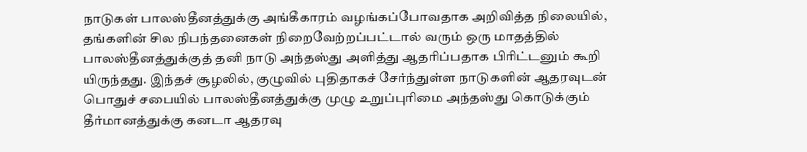நாடுகள் பாலஸ்தீனத்துக்கு அங்கீகாரம் வழங்கப்போவதாக அறிவித்த நிலையில், தங்களின் சில நிபந்தனைகள் நிறைவேற்றப்பட்டால் வரும் ஒரு மாதத்தில் பாலஸ்தீனத்துக்குத் தனி நாடு அந்தஸ்து அளித்து ஆதரிப்பதாக பிரிட்டனும் கூறி யிருந்தது. இந்தச் சூழலில், குழுவில் புதிதாகச் சேர்ந்துள்ள நாடுகளின் ஆதரவுடன் பொதுச் சபையில் பாலஸ்தீனத்துக்கு முழு உறுப்புரிமை அந்தஸ்து கொடுக்கும் தீர்மானத்துக்கு கனடா ஆதரவு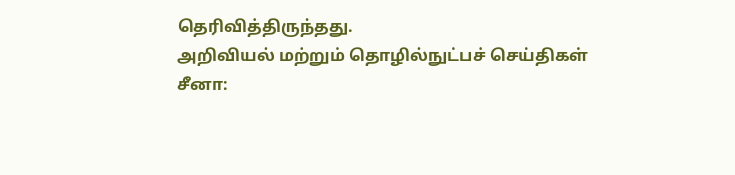தெரிவித்திருந்தது.
அறிவியல் மற்றும் தொழில்நுட்பச் செய்திகள்
சீனா: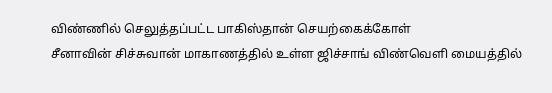விண்ணில் செலுத்தப்பட்ட பாகிஸ்தான் செயற்கைக்கோள்
சீனாவின் சிச்சுவான் மாகாணத்தில் உள்ள ஜிச்சாங் விண்வெளி மையத்தில்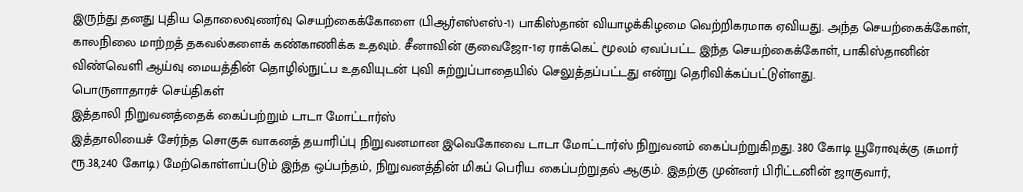இருந்து தனது புதிய தொலைவுணர்வு செயற்கைக்கோளை (பிஆர்எஸ்எஸ்-1) பாகிஸ்தான் வியாழக்கிழமை வெற்றிகரமாக ஏவியது. அந்த செயற்கைக்கோள், காலநிலை மாற்றத் தகவல்களைக் கண்காணிக்க உதவும். சீனாவின் குவைஜோ-1ஏ ராக்கெட் மூலம் ஏவப்பட்ட இந்த செயற்கைக்கோள், பாகிஸ்தானின் விண்வெளி ஆய்வு மையத்தின் தொழில்நுட்ப உதவியுடன் புவி சுற்றுப்பாதையில் செலுத்தப்பட்டது என்று தெரிவிக்கப்பட்டுள்ளது.
பொருளாதாரச் செய்திகள்
இத்தாலி நிறுவனத்தைக் கைப்பற்றும் டாடா மோட்டார்ஸ்
இத்தாலியைச் சேர்ந்த சொகுசு வாகனத் தயாரிப்பு நிறுவனமான இவெகோவை டாடா மோட்டார்ஸ் நிறுவனம் கைப்பற்றுகிறது. 380 கோடி யூரோவுக்கு (சுமார் ரூ.38,240 கோடி) மேற்கொள்ளப்படும் இந்த ஒப்பந்தம், நிறுவனத்தின் மிகப் பெரிய கைப்பற்றுதல் ஆகும். இதற்கு முன்னர் பிரிட்டனின் ஜாகுவார்,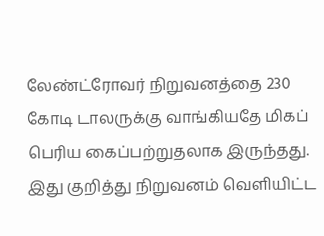லேண்ட்ரோவர் நிறுவனத்தை 230 கோடி டாலருக்கு வாங்கியதே மிகப் பெரிய கைப்பற்றுதலாக இருந்தது. இது குறித்து நிறுவனம் வெளியிட்ட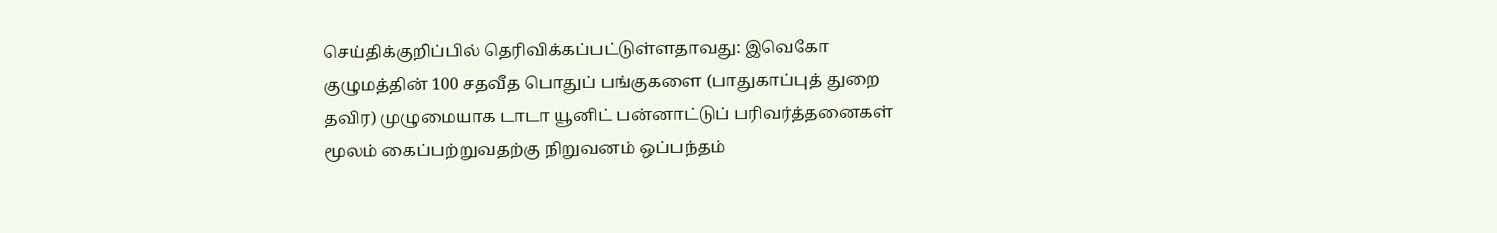செய்திக்குறிப்பில் தெரிவிக்கப்பட்டுள்ளதாவது: இவெகோ குழுமத்தின் 100 சதவீத பொதுப் பங்குகளை (பாதுகாப்புத் துறை தவிர) முழுமையாக டாடா யூனிட் பன்னாட்டுப் பரிவர்த்தனைகள் மூலம் கைப்பற்றுவதற்கு நிறுவனம் ஒப்பந்தம்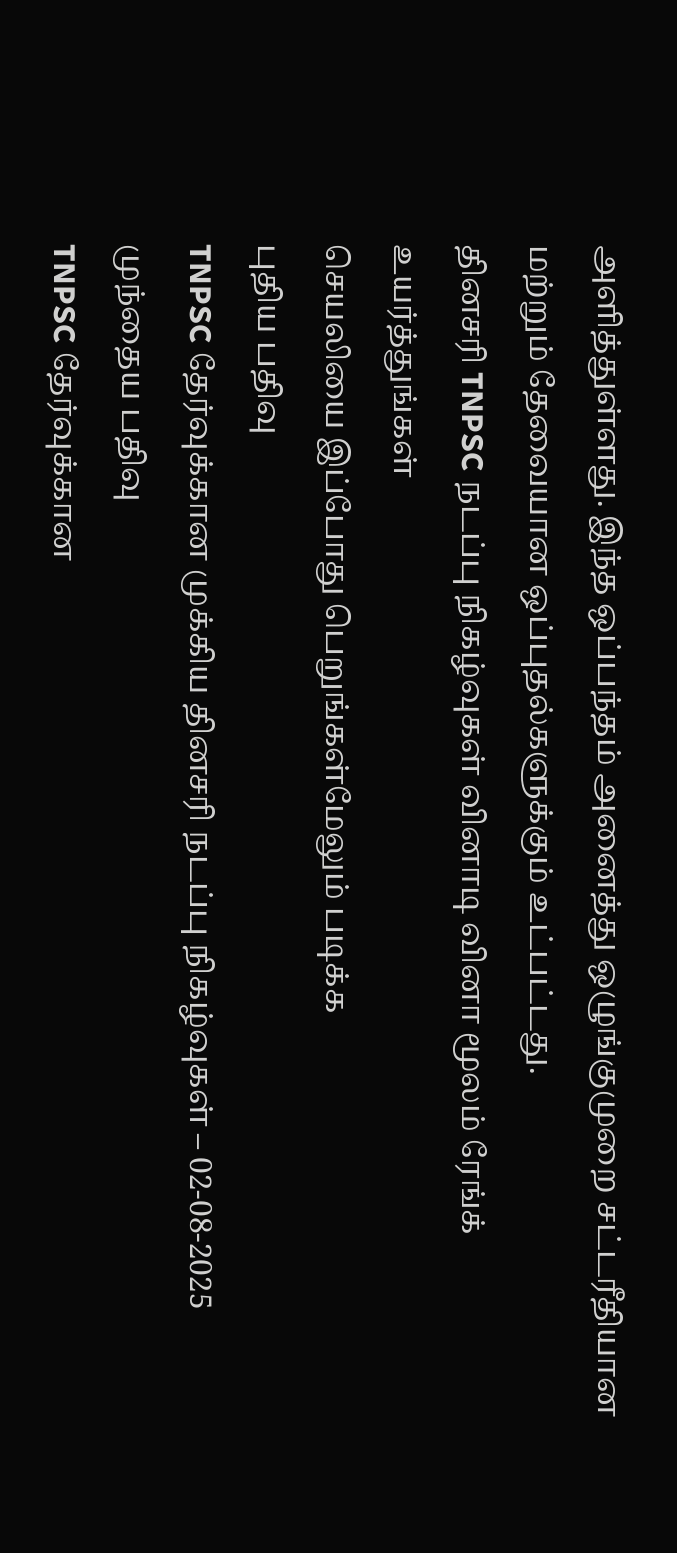அளித்துள்ளது. இந்த ஒப்பந்தம் அனைத்து ஒழுங்குமுறை சட்டரீதியான மற்றும் தேவையான ஒப்புதல்களுக்கும் உட்பட்டது.
தினசரி TNPSC நடப்பு நிகழ்வுகள் வினாடி வினா மூலம் ரேங்க் உயர்த்துங்கள்
செயலியை இப்போது பெறுங்கள்மேலும் படிக்க
புதிய பதிவு
TNPSC தேர்வுக்கான முக்கிய தினசரி நடப்பு நிகழ்வுகள் – 02-08-2025
முந்தைய பதிவு
TNPSC தேர்வுக்கான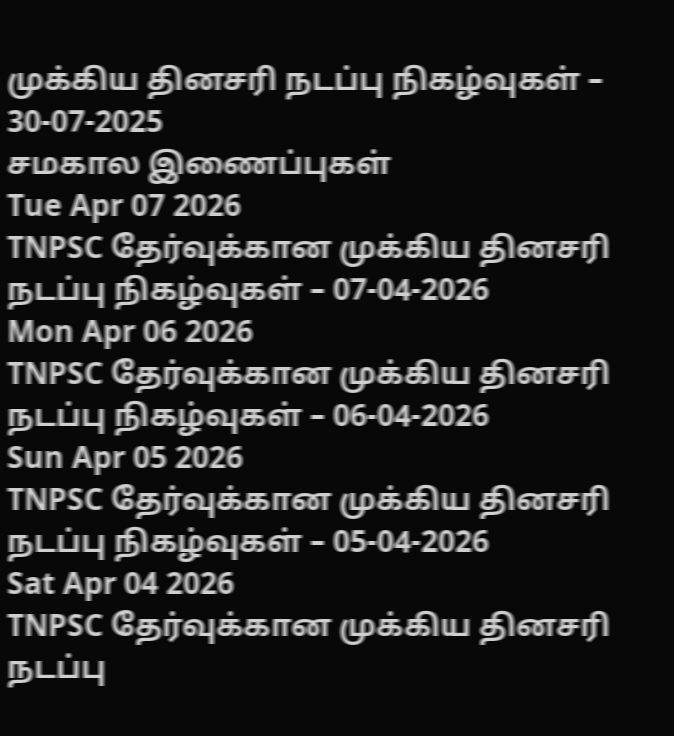முக்கிய தினசரி நடப்பு நிகழ்வுகள் – 30-07-2025
சமகால இணைப்புகள்
Tue Apr 07 2026
TNPSC தேர்வுக்கான முக்கிய தினசரி நடப்பு நிகழ்வுகள் – 07-04-2026
Mon Apr 06 2026
TNPSC தேர்வுக்கான முக்கிய தினசரி நடப்பு நிகழ்வுகள் – 06-04-2026
Sun Apr 05 2026
TNPSC தேர்வுக்கான முக்கிய தினசரி நடப்பு நிகழ்வுகள் – 05-04-2026
Sat Apr 04 2026
TNPSC தேர்வுக்கான முக்கிய தினசரி நடப்பு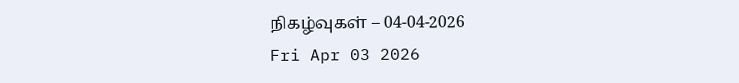நிகழ்வுகள் – 04-04-2026
Fri Apr 03 2026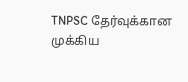TNPSC தேர்வுக்கான முக்கிய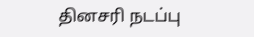தினசரி நடப்பு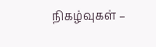நிகழ்வுகள் –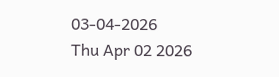03-04-2026
Thu Apr 02 2026